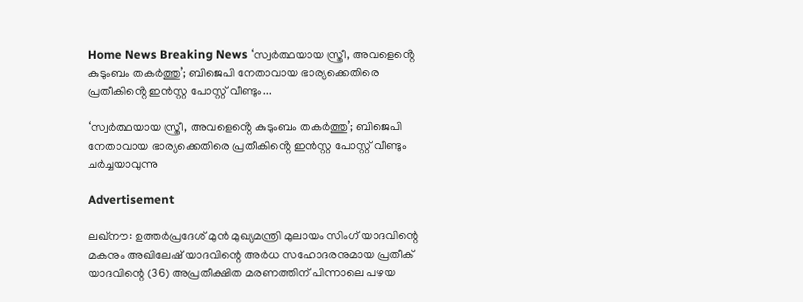Home News Breaking News ‘സ്വർത്ഥയായ സ്ത്രീ, അവളെൻ്റെ കുടുംബം തകർത്തു’; ബിജെപി നേതാവായ ഭാര്യക്കെതിരെ പ്രതീകിൻ്റെ ഇൻസ്റ്റ പോസ്റ്റ് വീണ്ടും...

‘സ്വർത്ഥയായ സ്ത്രീ, അവളെൻ്റെ കുടുംബം തകർത്തു’; ബിജെപി നേതാവായ ഭാര്യക്കെതിരെ പ്രതീകിൻ്റെ ഇൻസ്റ്റ പോസ്റ്റ് വീണ്ടും ചർച്ചയാവുന്നു

Advertisement

ലഖ്‌നൗ: ഉത്തർപ്രദേശ് മുൻ മുഖ്യമന്ത്രി മുലായം സിംഗ് യാദവിന്റെ മകനും അഖിലേഷ് യാദവിന്റെ അർധ സഹോദരനുമായ പ്രതീക് യാദവിന്റെ (36) അപ്രതീക്ഷിത മരണത്തിന് പിന്നാലെ പഴയ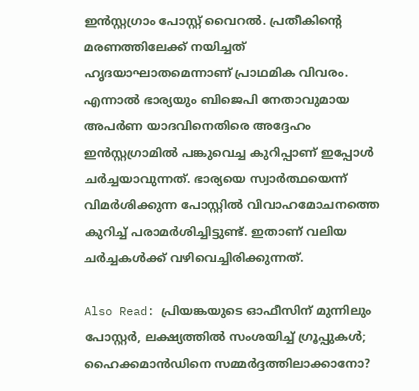ഇൻസ്റ്റഗ്രാം പോസ്റ്റ് വൈറൽ. പ്രതീകിൻ്റെ മരണത്തിലേക്ക് നയിച്ചത് ഹൃദയാഘാതമെന്നാണ് പ്രാഥമിക വിവരം. എന്നാൽ ഭാര്യയും ബിജെപി നേതാവുമായ അപർണ യാദവിനെതിരെ അദ്ദേഹം ഇൻസ്റ്റഗ്രാമിൽ പങ്കുവെച്ച കുറിപ്പാണ് ഇപ്പോൾ ചർച്ചയാവുന്നത്. ഭാര്യയെ സ്വാർത്ഥയെന്ന് വിമർശിക്കുന്ന പോസ്റ്റിൽ വിവാഹമോചനത്തെ കുറിച്ച് പരാമർശിച്ചിട്ടുണ്ട്. ഇതാണ് വലിയ ചർച്ചകൾക്ക് വഴിവെച്ചിരിക്കുന്നത്.

Also Read: പ്രിയങ്കയുടെ ഓഫീസിന് മുന്നിലും പോസ്റ്റർ, ലക്ഷ്യത്തിൽ സംശയിച്ച് ഗ്രൂപ്പുകൾ; ഹൈക്കമാൻഡിനെ സമ്മർദ്ദത്തിലാക്കാനോ?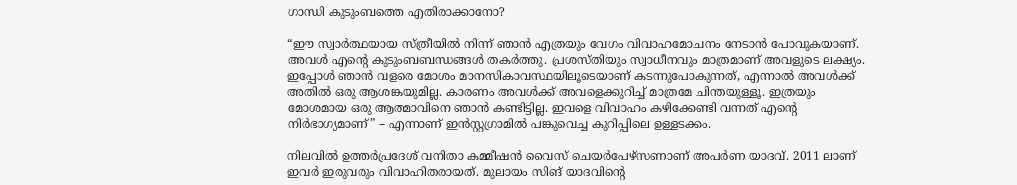ഗാന്ധി കുടുംബത്തെ എതിരാക്കാനോ?

“ഈ സ്വാർത്ഥയായ സ്ത്രീയിൽ നിന്ന് ഞാൻ എത്രയും വേഗം വിവാഹമോചനം നേടാൻ പോവുകയാണ്. അവൾ എന്റെ കുടുംബബന്ധങ്ങൾ തകർത്തു. പ്രശസ്തിയും സ്വാധീനവും മാത്രമാണ് അവളുടെ ലക്ഷ്യം. ഇപ്പോൾ ഞാൻ വളരെ മോശം മാനസികാവസ്ഥയിലൂടെയാണ് കടന്നുപോകുന്നത്, എന്നാൽ അവൾക്ക് അതിൽ ഒരു ആശങ്കയുമില്ല. കാരണം അവൾക്ക് അവളെക്കുറിച്ച് മാത്രമേ ചിന്തയുള്ളൂ. ഇത്രയും മോശമായ ഒരു ആത്മാവിനെ ഞാൻ കണ്ടിട്ടില്ല. ഇവളെ വിവാഹം കഴിക്കേണ്ടി വന്നത് എന്റെ നിർഭാഗ്യമാണ്” – എന്നാണ് ഇൻസ്റ്റഗ്രാമിൽ പങ്കുവെച്ച കുറിപ്പിലെ ഉള്ളടക്കം.

നിലവിൽ ഉത്തർപ്രദേശ് വനിതാ കമ്മീഷൻ വൈസ് ചെയർപേഴ്‌സണാണ് അപർണ യാദവ്. 2011 ലാണ് ഇവർ ഇരുവരും വിവാഹിതരായത്. മുലായം സിങ് യാദവിൻ്റെ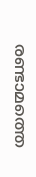രണ്ടാമത്തെ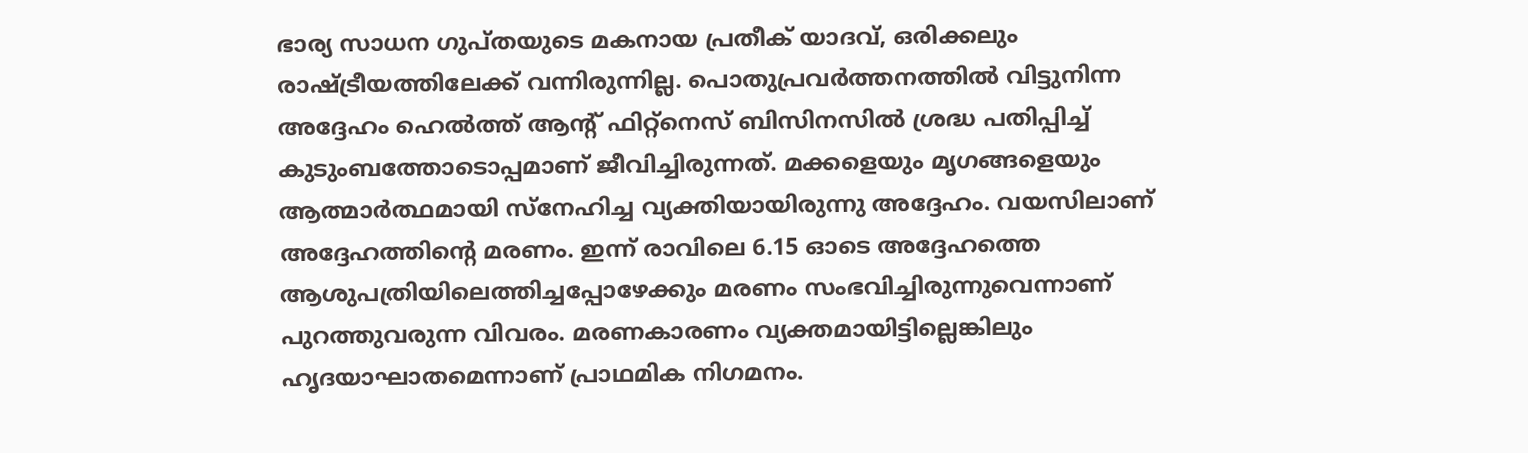ഭാര്യ സാധന ഗുപ്തയുടെ മകനായ പ്രതീക് യാദവ്, ഒരിക്കലും രാഷ്ട്രീയത്തിലേക്ക് വന്നിരുന്നില്ല. പൊതുപ്രവർത്തനത്തിൽ വിട്ടുനിന്ന അദ്ദേഹം ഹെൽത്ത് ആൻ്റ് ഫിറ്റ്നെസ് ബിസിനസിൽ ശ്രദ്ധ പതിപ്പിച്ച് കുടുംബത്തോടൊപ്പമാണ് ജീവിച്ചിരുന്നത്. മക്കളെയും മൃഗങ്ങളെയും ആത്മാർത്ഥമായി സ്നേഹിച്ച വ്യക്തിയായിരുന്നു അദ്ദേഹം. വയസിലാണ് അദ്ദേഹത്തിൻ്റെ മരണം. ഇന്ന് രാവിലെ 6.15 ഓടെ അദ്ദേഹത്തെ ആശുപത്രിയിലെത്തിച്ചപ്പോഴേക്കും മരണം സംഭവിച്ചിരുന്നുവെന്നാണ് പുറത്തുവരുന്ന വിവരം. മരണകാരണം വ്യക്തമായിട്ടില്ലെങ്കിലും ഹൃദയാഘാതമെന്നാണ് പ്രാഥമിക നിഗമനം.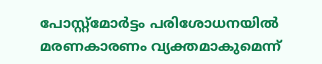പോസ്റ്റ്‌മോർട്ടം പരിശോധനയിൽ മരണകാരണം വ്യക്തമാകുമെന്ന്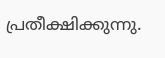പ്രതീക്ഷിക്കുന്നു.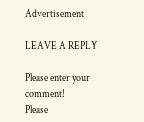Advertisement

LEAVE A REPLY

Please enter your comment!
Please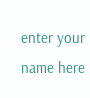enter your name here